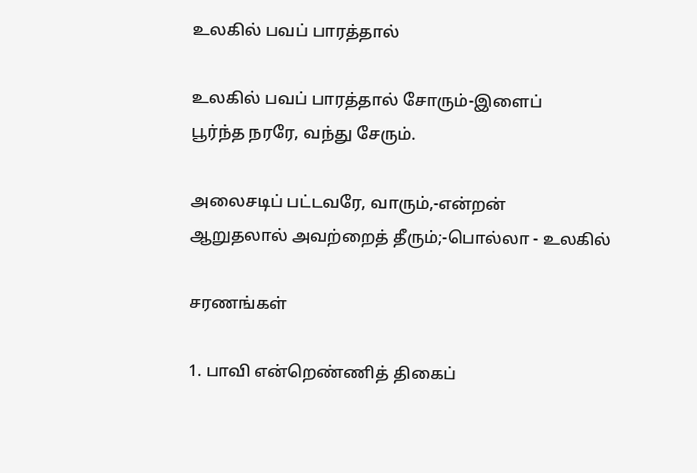உலகில்‌ பவப்‌ பாரத்தால்

உலகில்‌ பவப்‌ பாரத்தால்‌ சோரும்‌-இளைப்‌
பூர்ந்த நரரே, வந்து சேரும்‌.

அலைசடிப்‌ பட்டவரே, வாரும்‌,-என்றன்‌
ஆறுதலால்‌ அவற்றைத்‌ தீரும்‌;-பொல்லா - உலகில்‌

சரணங்கள்‌

1. பாவி என்றெண்ணித்‌ திகைப்‌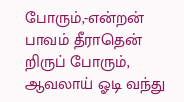போரும்‌,-என்றன்‌
பாவம்‌ தீராதென்‌ றிருப்‌ போரும்‌,
ஆவலாய்‌ ஓடி வந்து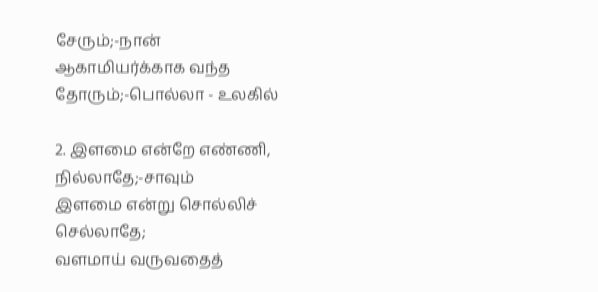சேரும்‌;-நான்‌
ஆகாமியர்க்காக வந்த தோரும்‌;-பொல்லா - உலகில்‌

2. இளமை என்றே எண்ணி, நில்லாதே;-சாவும்‌
இளமை என்று சொல்லிச்‌ செல்லாதே;
வளமாய்‌ வருவதைத்‌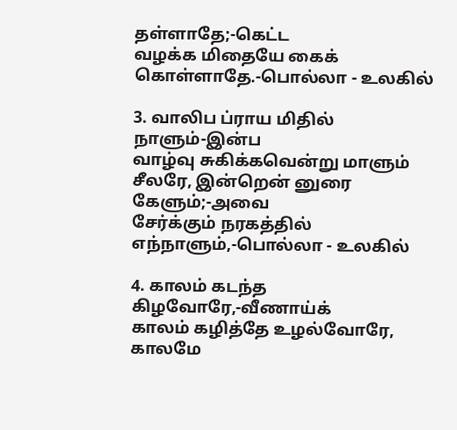தள்ளாதே;-கெட்ட
வழக்க மிதையே கைக்‌ கொள்ளாதே.-பொல்லா - உலகில்‌

3. வாலிப ப்ராய மிதில்‌ நாளும்‌-இன்ப
வாழ்வு சுகிக்கவென்று மாளும்‌
சீலரே, இன்றென்‌ னுரை கேளும்‌;-அவை
சேர்க்கும்‌ நரகத்தில்‌ எந்நாளும்‌,-பொல்லா - உலகில்‌

4. காலம்‌ கடந்த கிழவோரே,-வீணாய்க்‌
காலம்‌ கழித்தே உழல்வோரே,
காலமே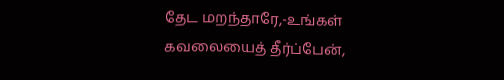தேட மறந்தாரே,-உங்கள்‌
கவலையைத்‌ தீர்ப்பேன்‌,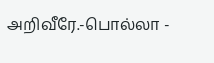அறிவீரே.-பொல்லா -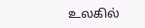உலகில்‌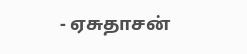- ஏசுதாசன்‌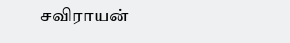சவிராயன்‌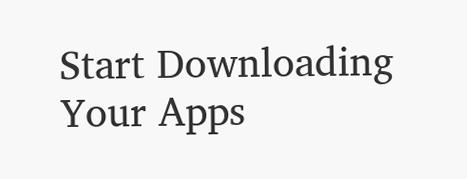Start Downloading Your Apps